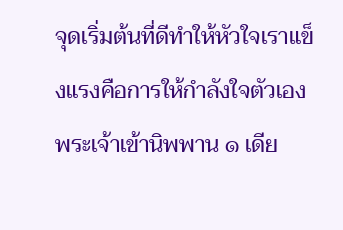จุดเริ่มต้นที่ดีทำให้หัวใจเราแข็งแรงคือการให้กำลังใจตัวเอง
พระเจ้าเข้านิพพาน ๑ เดีย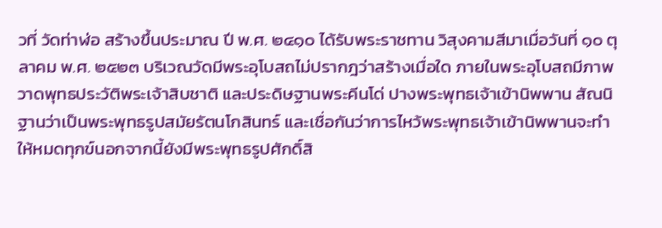วที่ วัดท่าฬ่อ สร้างขึ้นประมาณ ปี พ.ศ. ๒๔๑๐ ได้รับพระราชทาน วิสุงคามสีมาเมื่อวันที่ ๑๐ ตุลาคม พ.ศ. ๒๕๒๓ บริเวณวัดมีพระอุโบสถไม่ปรากฎว่าสร้างเมื่อใด ภายในพระอุโบสถมีภาพวาดพุทธประวัติพระเจ้าสิบชาติ และประดิษฐานพระคีนโด่ ปางพระพุทธเจ้าเข้านิพพาน สัณนิฐานว่าเป็นพระพุทธรูปสมัยรัตนโกสินทร์ และเชื่อกันว่าการไหว้พระพุทธเจ้าเข้านิพพานจะทำให้หมดทุกข์นอกจากนี้ยังมีพระพุทธรูปศักดิ์สิ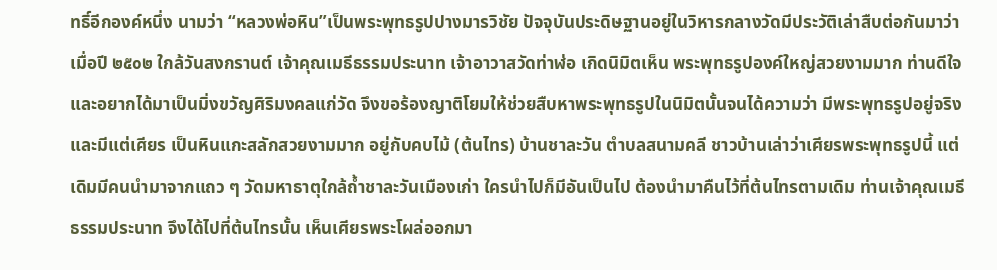ทธิ์อีกองค์หนึ่ง นามว่า “หลวงพ่อหิน”เป็นพระพุทธรูปปางมารวิชัย ปัจจุบันประดิษฐานอยู่ในวิหารกลางวัดมีประวัติเล่าสืบต่อกันมาว่า เมื่อปี ๒๕๐๒ ใกล้วันสงกรานต์ เจ้าคุณเมธีธรรมประนาท เจ้าอาวาสวัดท่าฬ่อ เกิดนิมิตเห็น พระพุทธรูปองค์ใหญ่สวยงามมาก ท่านดีใจและอยากได้มาเป็นมิ่งขวัญศิริมงคลแก่วัด จึงขอร้องญาติโยมให้ช่วยสืบหาพระพุทธรูปในนิมิตนั้นจนได้ความว่า มีพระพุทธรูปอยู่จริง และมีแต่เศียร เป็นหินแกะสลักสวยงามมาก อยู่กับคบไม้ (ต้นไทร) บ้านชาละวัน ตำบลสนามคลี ชาวบ้านเล่าว่าเศียรพระพุทธรูปนี้ แต่เดิมมีคนนำมาจากแถว ๆ วัดมหาธาตุใกล้ถ้ำชาละวันเมืองเก่า ใครนำไปก็มีอันเป็นไป ต้องนำมาคืนไว้ที่ต้นไทรตามเดิม ท่านเจ้าคุณเมธีธรรมประนาท จึงได้ไปที่ต้นไทรนั้น เห็นเศียรพระโผล่ออกมา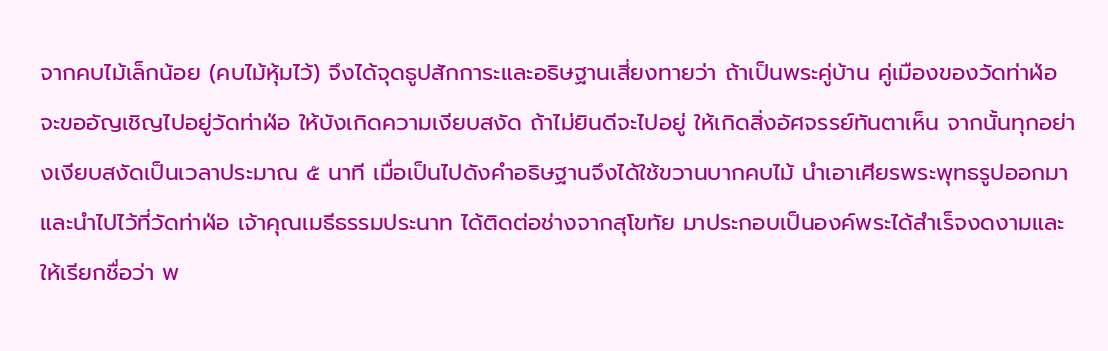จากคบไม้เล็กน้อย (คบไม้หุ้มไว้) จึงได้จุดธูปสักการะและอธิษฐานเสี่ยงทายว่า ถ้าเป็นพระคู่บ้าน คู่เมืองของวัดท่าฬ่อจะขออัญเชิญไปอยู่วัดท่าฬ่อ ให้บังเกิดความเงียบสงัด ถ้าไม่ยินดีจะไปอยู่ ให้เกิดสิ่งอัศจรรย์ทันตาเห็น จากนั้นทุกอย่างเงียบสงัดเป็นเวลาประมาณ ๕ นาที เมื่อเป็นไปดังคำอธิษฐานจึงได้ใช้ขวานบากคบไม้ นำเอาเศียรพระพุทธรูปออกมาและนำไปไว้ที่วัดท่าฬ่อ เจ้าคุณเมธีธรรมประนาท ได้ติดต่อช่างจากสุโขทัย มาประกอบเป็นองค์พระได้สำเร็จงดงามและให้เรียกชื่อว่า พ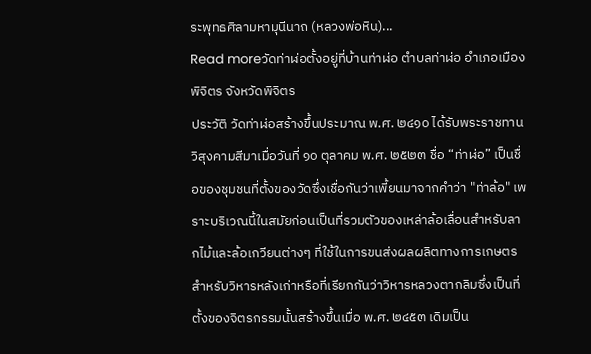ระพุทธศิลามหามุนีนาถ (หลวงพ่อหิน)...
Read moreวัดท่าฬ่อตั้งอยู่ที่บ้านท่าฬ่อ ตำบลท่าฬ่อ อำเภอเมืองพิจิตร จังหวัดพิจิตร
ประวัติ วัดท่าฬ่อสร้างขึ้นประมาณ พ.ศ. ๒๔๑๐ ได้รับพระราชทานวิสุงคามสีมาเมื่อวันที่ ๑๐ ตุลาคม พ.ศ. ๒๕๒๓ ชื่อ “ท่าฬ่อ” เป็นชื่อของชุมชนที่ตั้งของวัดซึ่งเชื่อกันว่าเพี้ยนมาจากคำว่า "ท่าล้อ" เพราะบริเวณนี้ในสมัยก่อนเป็นที่รวมตัวของเหล่าล้อเลื่อนสำหรับลากไม้และล้อเกวียนต่างๆ ที่ใช้ในการขนส่งผลผลิตทางการเกษตร สำหรับวิหารหลังเก่าหรือที่เรียกกันว่าวิหารหลวงตากลิมซึ่งเป็นที่ตั้งของจิตรกรรมนั้นสร้างขึ้นเมื่อ พ.ศ. ๒๔๕๓ เดิมเป็น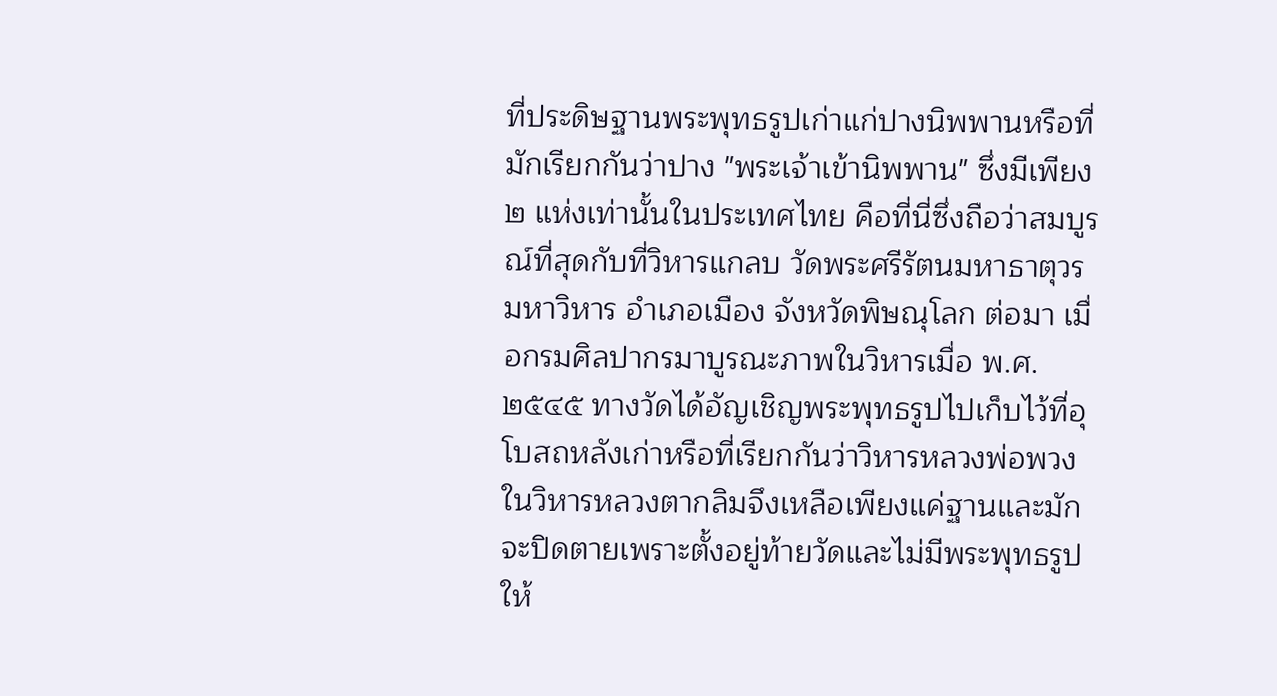ที่ประดิษฐานพระพุทธรูปเก่าแก่ปางนิพพานหรือที่มักเรียกกันว่าปาง "พระเจ้าเข้านิพพาน" ซึ่งมีเพียง ๒ แห่งเท่านั้นในประเทศไทย คือที่นี่ซึ่งถือว่าสมบูรณ์ที่สุดกับที่วิหารแกลบ วัดพระศรีรัตนมหาธาตุวรมหาวิหาร อำเภอเมือง จังหวัดพิษณุโลก ต่อมา เมื่อกรมศิลปากรมาบูรณะภาพในวิหารเมื่อ พ.ศ. ๒๕๔๕ ทางวัดได้อัญเชิญพระพุทธรูปไปเก็บไว้ที่อุโบสถหลังเก่าหรือที่เรียกกันว่าวิหารหลวงพ่อพวง ในวิหารหลวงตากลิมจึงเหลือเพียงแค่ฐานและมักจะปิดตายเพราะตั้งอยู่ท้ายวัดและไม่มีพระพุทธรูปให้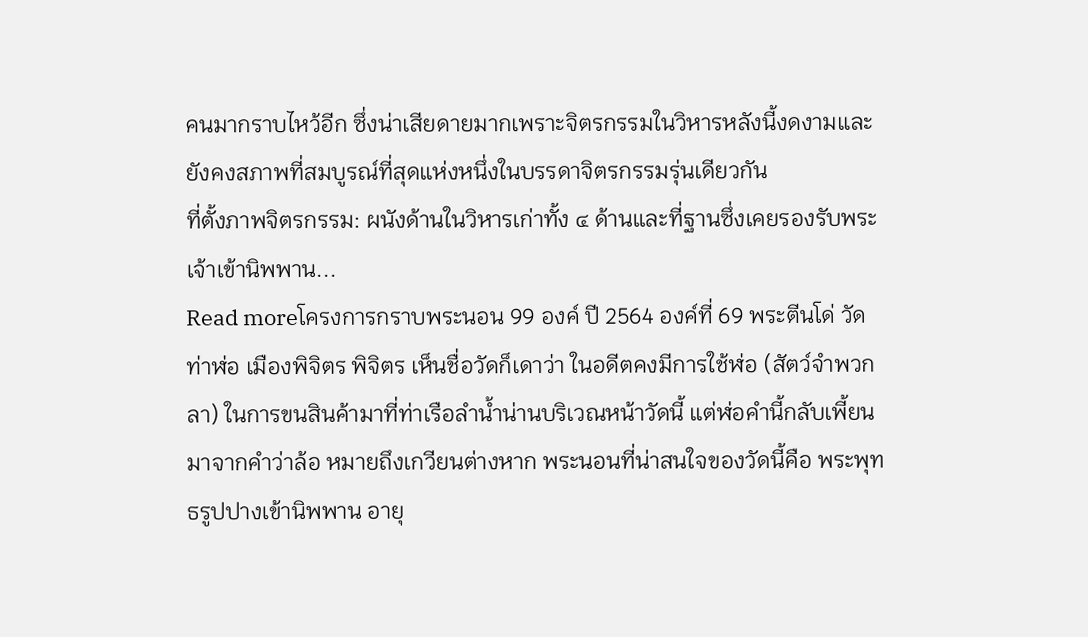คนมากราบไหว้อีก ซึ่งน่าเสียดายมากเพราะจิตรกรรมในวิหารหลังนี้งดงามและยังคงสภาพที่สมบูรณ์ที่สุดแห่งหนึ่งในบรรดาจิตรกรรมรุ่นเดียวกัน
ที่ตั้งภาพจิตรกรรม: ผนังด้านในวิหารเก่าทั้ง ๔ ด้านและที่ฐานซึ่งเคยรองรับพระเจ้าเข้านิพพาน...
Read moreโครงการกราบพระนอน 99 องค์ ปี 2564 องค์ที่ 69 พระตีนโด่ วัดท่าฬ่อ เมืองพิจิตร พิจิตร เห็นชื่อวัดก็เดาว่า ในอดีตคงมีการใช้ฬ่อ (สัตว์จำพวกลา) ในการขนสินค้ามาที่ท่าเรือลำน้ำน่านบริเวณหน้าวัดนี้ แต่ฬ่อคำนี้กลับเพี้ยนมาจากคำว่าล้อ หมายถึงเกวียนต่างหาก พระนอนที่น่าสนใจของวัดนี้คือ พระพุทธรูปปางเข้านิพพาน อายุ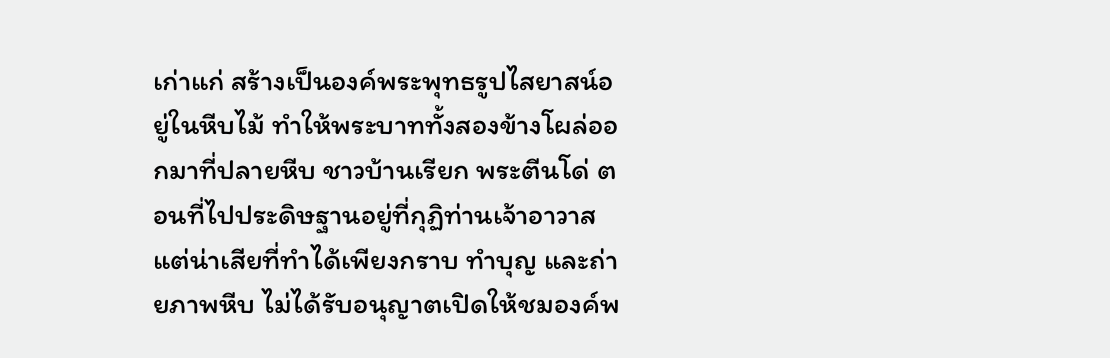เก่าแก่ สร้างเป็นองค์พระพุทธรูปไสยาสน์อยู่ในหีบไม้ ทำให้พระบาททั้งสองข้างโผล่ออกมาที่ปลายหีบ ชาวบ้านเรียก พระตีนโด่ ตอนที่ไปประดิษฐานอยู่ที่กุฏิท่านเจ้าอาวาส แต่น่าเสียที่ทำได้เพียงกราบ ทำบุญ และถ่ายภาพหีบ ไม่ได้รับอนุญาตเปิดให้ชมองค์พ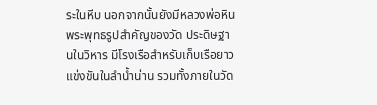ระในหีบ นอกจากนั้นยังมีหลวงพ่อหิน พระพุทธรูปสำคัญของวัด ประดิษฐานในวิหาร มีโรงเรือสำหรับเก็บเรือยาวแข่งขันในลำน้ำน่าน รวมทั้งภายในวัด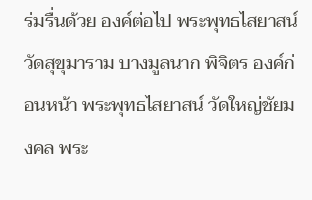ร่มรื่นด้วย องค์ต่อไป พระพุทธไสยาสน์ วัดสุขุมาราม บางมูลนาก พิจิตร องค์ก่อนหน้า พระพุทธไสยาสน์ วัดใหญ่ชัยมงคล พระ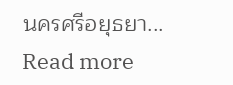นครศรีอยุธยา...
Read more